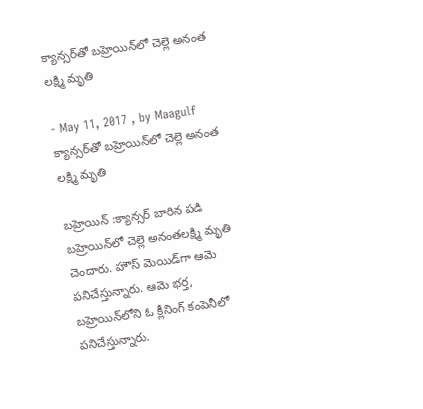క్యాన్సర్‌తో బహ్రెయిన్‌లో చెల్లె అనంత లక్ష్మి మృతి

- May 11, 2017 , by Maagulf
క్యాన్సర్‌తో బహ్రెయిన్‌లో చెల్లె అనంత లక్ష్మి మృతి

బహ్రెయిన్ :క్యాన్సర్‌ బారిన పడి బహ్రెయిన్‌లో చెల్లె అనంతలక్ష్మి మృతి చెందారు. హౌస్‌ మెయిడ్‌గా ఆమె పనిచేస్తున్నారు. ఆమె భర్త, బహ్రెయిన్‌లోని ఓ క్లీనింగ్‌ కంపెనీలో పనిచేస్తున్నారు.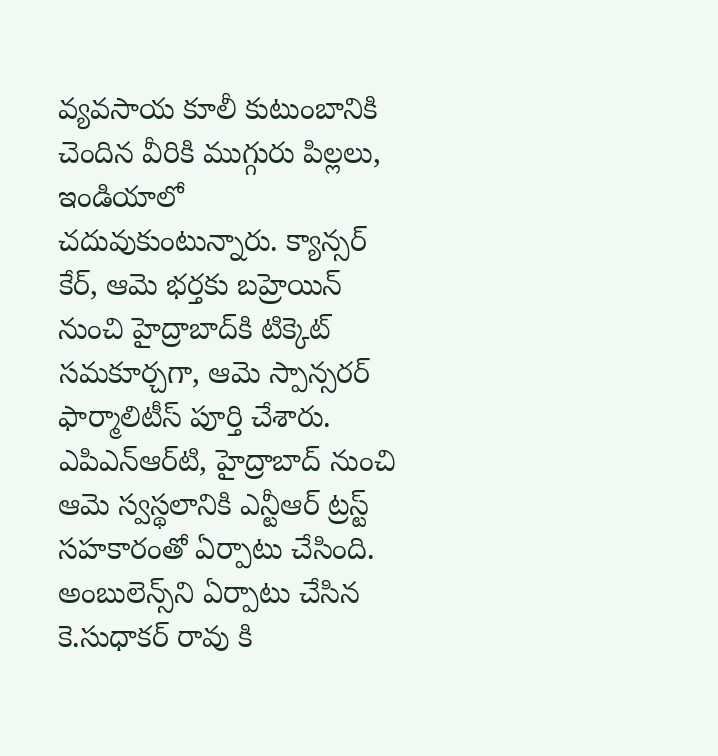వ్యవసాయ కూలీ కుటుంబానికి చెందిన వీరికి ముగ్గురు పిల్లలు, ఇండియాలో చదువుకుంటున్నారు. క్యాన్సర్‌ కేర్‌, ఆమె భర్తకు బహ్రెయిన్‌ నుంచి హైద్రాబాద్‌కి టిక్కెట్‌ సమకూర్చగా, ఆమె స్పాన్సరర్‌ ఫార్మాలిటీస్‌ పూర్తి చేశారు. ఎపిఎన్‌ఆర్‌టి, హైద్రాబాద్‌ నుంచి ఆమె స్వస్థలానికి ఎన్టీఆర్‌ ట్రస్ట్‌ సహకారంతో ఏర్పాటు చేసింది. అంబులెన్స్‌ని ఏర్పాటు చేసిన కె.సుధాకర్‌ రావు కి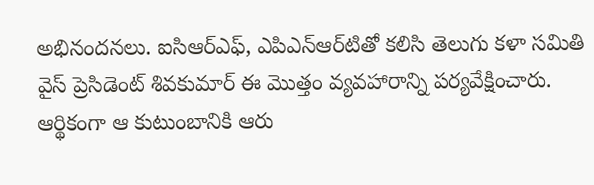అభినందనలు. ఐసిఆర్‌ఎఫ్‌, ఎపిఎన్‌ఆర్‌టితో కలిసి తెలుగు కళా సమితి వైస్‌ ప్రెసిడెంట్‌ శివకుమార్‌ ఈ మొత్తం వ్యవహారాన్ని పర్యవేక్షించారు. ఆర్థికంగా ఆ కుటుంబానికి ఆరు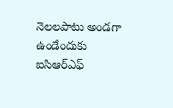నెలలపాటు అండగా ఉండేందుకు ఐసిఆర్‌ఎఫ్‌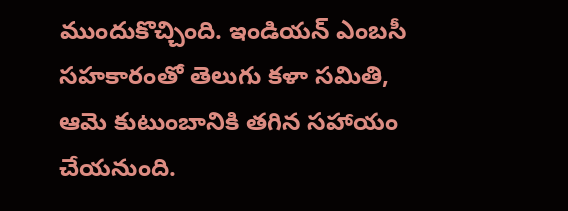ముందుకొచ్చింది. ఇండియన్‌ ఎంబసీ సహకారంతో తెలుగు కళా సమితి, ఆమె కుటుంబానికి తగిన సహాయం చేయనుంది.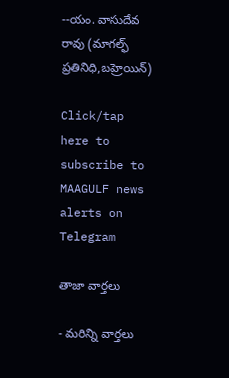--యం. వాసుదేవ రావు (మాగల్ఫ్ ప్రతినిధి,బహ్రెయిన్)

Click/tap here to subscribe to MAAGULF news alerts on Telegram

తాజా వార్తలు

- మరిన్ని వార్తలు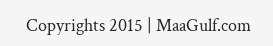Copyrights 2015 | MaaGulf.com